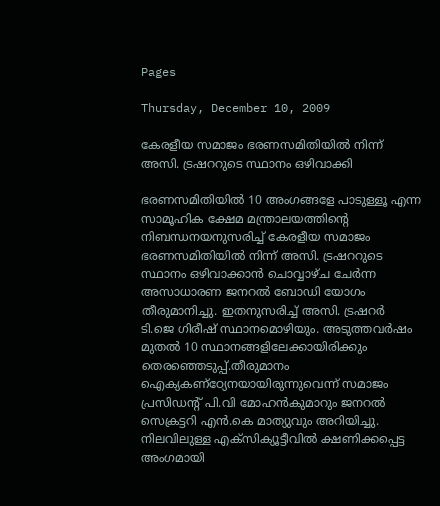Pages

Thursday, December 10, 2009

കേരളീയ സമാജം ഭരണസമിതിയില്‍ നിന്ന് അസി. ട്രഷററുടെ സ്ഥാനം ഒഴിവാക്കി

ഭരണസമിതിയില്‍ 10 അംഗങ്ങളേ പാടുള്ളൂ എന്ന സാമൂഹിക ക്ഷേമ മന്ത്രാലയത്തിന്റെ നിബന്ധനയനുസരിച്ച് കേരളീയ സമാജം ഭരണസമിതിയില്‍ നിന്ന് അസി. ട്രഷററുടെ സ്ഥാനം ഒഴിവാക്കാന്‍ ചൊവ്വാഴ്ച ചേര്‍ന്ന അസാധാരണ ജനറല്‍ ബോഡി യോഗം തീരുമാനിച്ചു. ഇതനുസരിച്ച് അസി. ട്രഷറര്‍ ടി.ജെ ഗിരീഷ് സ്ഥാനമൊഴിയും. അടുത്തവര്‍ഷം മുതല്‍ 10 സ്ഥാനങ്ങളിലേക്കായിരിക്കും തെരഞ്ഞെടുപ്പ്.തീരുമാനം ഐക്യകണ്ഠ്യേനയായിരുന്നുവെന്ന് സമാജം പ്രസിഡന്റ് പി.വി മോഹന്‍കുമാറും ജനറല്‍ സെക്രട്ടറി എന്‍.കെ മാത്യുവും അറിയിച്ചു. നിലവിലുള്ള എക്സിക്യൂട്ടീവില്‍ ക്ഷണിക്കപ്പെട്ട അംഗമായി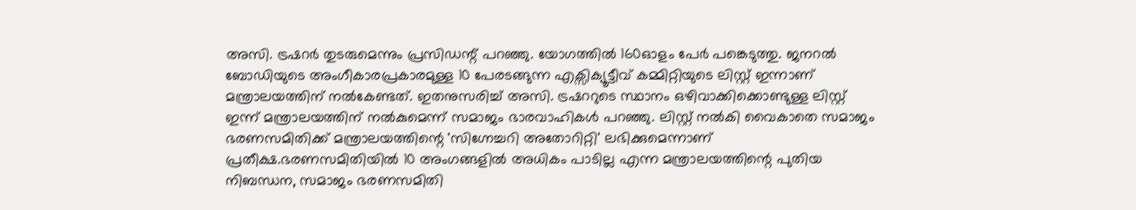അസി. ട്രഷറര്‍ തുടരുമെന്നും പ്രസിഡന്റ് പറഞ്ഞു. യോഗത്തില്‍ 160ഓളം പേര്‍ പങ്കെടുത്തു. ജനറല്‍ ബോഡിയുടെ അംഗീകാരപ്രകാരമുള്ള 10 പേരടങ്ങുന്ന എക്സിക്യൂട്ടീവ് കമ്മിറ്റിയുടെ ലിസ്റ്റ് ഇന്നാണ് മന്ത്രാലയത്തിന് നല്‍കേണ്ടത്. ഇതനുസരിച്ച് അസി. ട്രഷററുടെ സ്ഥാനം ഒഴിവാക്കിക്കൊണ്ടുള്ള ലിസ്റ്റ് ഇന്ന് മന്ത്രാലയത്തിന് നല്‍കുമെന്ന് സമാജം ഭാരവാഹികള്‍ പറഞ്ഞു. ലിസ്റ്റ് നല്‍കി വൈകാതെ സമാജം ഭരണസമിതിക്ക് മന്ത്രാലയത്തിന്റെ 'സിഗ്നേച്ചറി അതോറിറ്റി' ലഭിക്കുമെന്നാണ് പ്രതീക്ഷ.ഭരണസമിതിയില്‍ 10 അംഗങ്ങളില്‍ അധികം പാടില്ല എന്ന മന്ത്രാലയത്തിന്റെ പുതിയ നിബന്ധന, സമാജം ഭരണസമിതി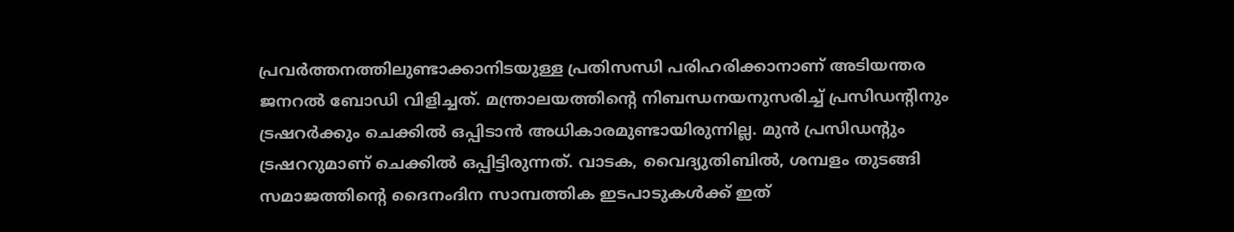പ്രവര്‍ത്തനത്തിലുണ്ടാക്കാനിടയുള്ള പ്രതിസന്ധി പരിഹരിക്കാനാണ് അടിയന്തര ജനറല്‍ ബോഡി വിളിച്ചത്. മന്ത്രാലയത്തിന്റെ നിബന്ധനയനുസരിച്ച് പ്രസിഡന്റിനും ട്രഷറര്‍ക്കും ചെക്കില്‍ ഒപ്പിടാന്‍ അധികാരമുണ്ടായിരുന്നില്ല. മുന്‍ പ്രസിഡന്റും ട്രഷററുമാണ് ചെക്കില്‍ ഒപ്പിട്ടിരുന്നത്. വാടക, വൈദ്യുതിബില്‍, ശമ്പളം തുടങ്ങി സമാജത്തിന്റെ ദൈനംദിന സാമ്പത്തിക ഇടപാടുകള്‍ക്ക് ഇത്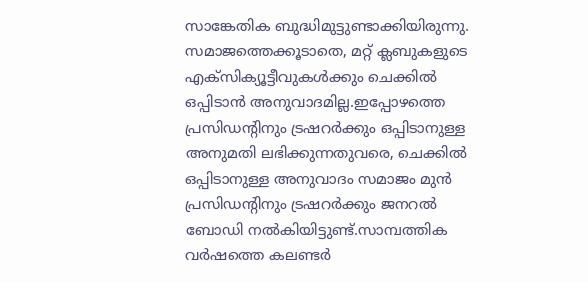സാങ്കേതിക ബുദ്ധിമുട്ടുണ്ടാക്കിയിരുന്നു. സമാജത്തെക്കൂടാതെ, മറ്റ് ക്ലബുകളുടെ എക്സിക്യൂട്ടീവുകള്‍ക്കും ചെക്കില്‍ ഒപ്പിടാന്‍ അനുവാദമില്ല.ഇപ്പോഴത്തെ പ്രസിഡന്റിനും ട്രഷറര്‍ക്കും ഒപ്പിടാനുള്ള അനുമതി ലഭിക്കുന്നതുവരെ, ചെക്കില്‍ ഒപ്പിടാനുള്ള അനുവാദം സമാജം മുന്‍ പ്രസിഡന്റിനും ട്രഷറര്‍ക്കും ജനറല്‍ ബോഡി നല്‍കിയിട്ടുണ്ട്.സാമ്പത്തിക വര്‍ഷത്തെ കലണ്ടര്‍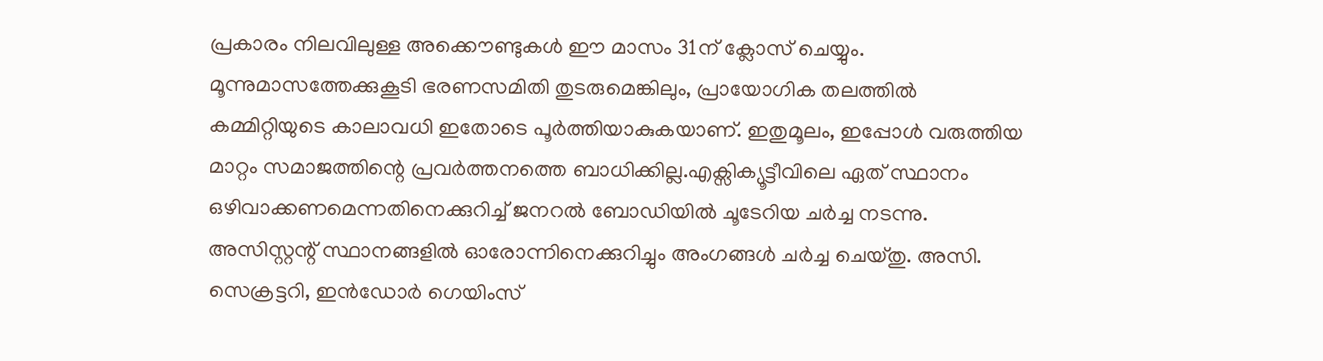പ്രകാരം നിലവിലുള്ള അക്കൌണ്ടുകള്‍ ഈ മാസം 31ന് ക്ലോസ് ചെയ്യും. മൂന്നുമാസത്തേക്കുകൂടി ഭരണസമിതി തുടരുമെങ്കിലും, പ്രായോഗിക തലത്തില്‍ കമ്മിറ്റിയുടെ കാലാവധി ഇതോടെ പൂര്‍ത്തിയാകുകയാണ്. ഇതുമൂലം, ഇപ്പോള്‍ വരുത്തിയ മാറ്റം സമാജത്തിന്റെ പ്രവര്‍ത്തനത്തെ ബാധിക്കില്ല.എക്സിക്യൂട്ടീവിലെ ഏത് സ്ഥാനം ഒഴിവാക്കണമെന്നതിനെക്കുറിച്ച് ജനറല്‍ ബോഡിയില്‍ ചൂടേറിയ ചര്‍ച്ച നടന്നു. അസിസ്റ്റന്റ് സ്ഥാനങ്ങളില്‍ ഓരോന്നിനെക്കുറിച്ചും അംഗങ്ങള്‍ ചര്‍ച്ച ചെയ്തു. അസി. സെക്രട്ടറി, ഇന്‍ഡോര്‍ ഗെയിംസ്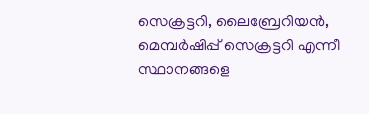സെക്രട്ടറി, ലൈബ്രേറിയന്‍, മെമ്പര്‍ഷിപ്പ് സെക്രട്ടറി എന്നീ സ്ഥാനങ്ങളെ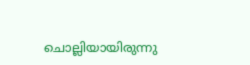ചൊല്ലിയായിരുന്നു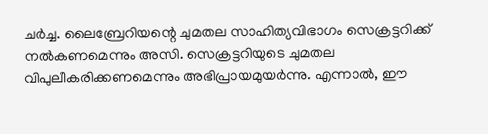ചര്‍ച്ച. ലൈബ്രേറിയന്റെ ചുമതല സാഹിത്യവിഭാഗം സെക്രട്ടറിക്ക് നല്‍കണമെന്നും അസി. സെക്രട്ടറിയുടെ ചുമതല വിപുലീകരിക്കണമെന്നും അഭിപ്രായമുയര്‍ന്നു. എന്നാല്‍, ഈ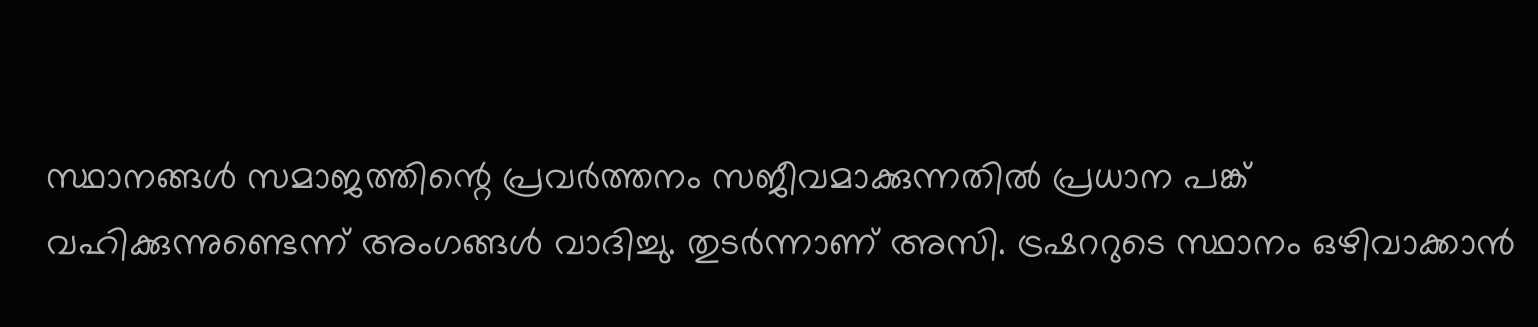സ്ഥാനങ്ങള്‍ സമാജത്തിന്റെ പ്രവര്‍ത്തനം സജീവമാക്കുന്നതില്‍ പ്രധാന പങ്ക് വഹിക്കുന്നുണ്ടെന്ന് അംഗങ്ങള്‍ വാദിച്ചു. തുടര്‍ന്നാണ് അസി. ട്രഷററുടെ സ്ഥാനം ഒഴിവാക്കാന്‍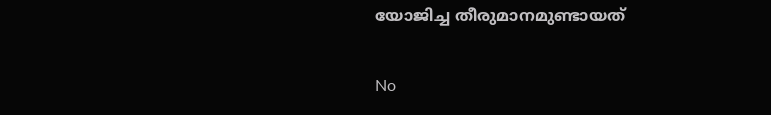യോജിച്ച തീരുമാനമുണ്ടായത്

No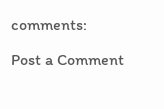comments:

Post a Comment